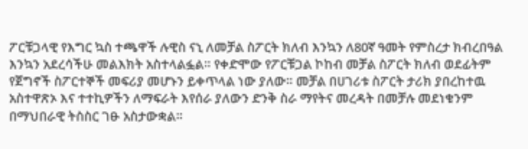ፖርቹጋላዊ የእግር ኳስ ተጫዋች ሉዊስ ናኒ ለመቻል ስፖርት ክለብ እንኳን ለ80ኛ ዓመት የምስረታ ክብረበዓል እንኳን አደረሳችሁ መልእክት አስተላልፏል። የቀድሞው የፖርቹጋል ኮከብ መቻል ስፖርት ክለብ ወደፊትም የጀግኖች ስፖርተኞች መፍሪያ መሆኑን ይቀጥላል ነው ያለው። መቻል በሀገሪቱ ስፖርት ታሪክ ያበረከተዉ አስተዋጽኦ እና ተተኪዎችን ለማፍራት እየሰራ ያለውን ድንቅ ስራ ማየትና መረዳት በመቻሉ መደነቁንም በማህበራዊ ትስስር ገፁ አስታውቋል።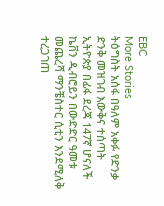EBC
More Stories
ትዕግስት አሰፋ በዓለም አቀፉ የድንቃ ድንቅ መዝገብ እውቅና ተሰጣት
ኢትዮጵያ በፊፋ ደረጃ 147ኛ ሆናለች
ኬቨን ዲብሮይን በውድድር ዓመቱ መጨረሻ ማንቼስተር ሲቲን እንደሚለቅ ተረጋገጠ